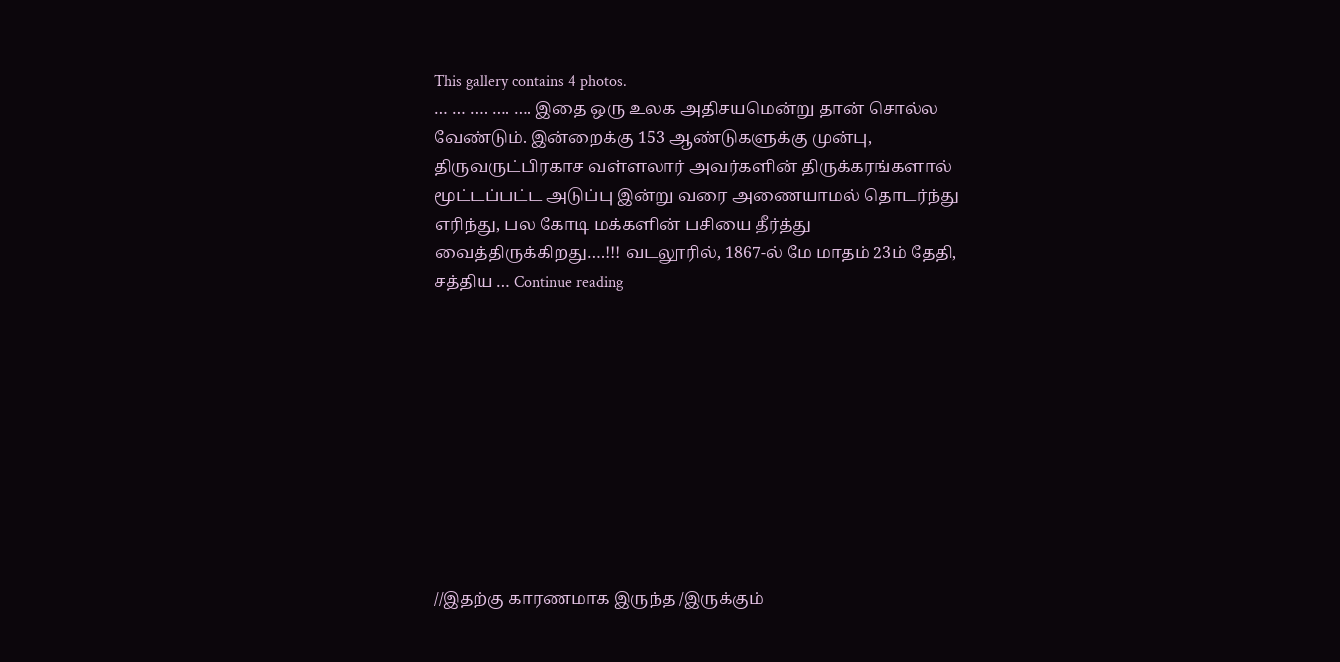This gallery contains 4 photos.
… … …. …. …. இதை ஒரு உலக அதிசயமென்று தான் சொல்ல வேண்டும். இன்றைக்கு 153 ஆண்டுகளுக்கு முன்பு, திருவருட்பிரகாச வள்ளலார் அவர்களின் திருக்கரங்களால் மூட்டப்பட்ட அடுப்பு இன்று வரை அணையாமல் தொடர்ந்து எரிந்து, பல கோடி மக்களின் பசியை தீர்த்து வைத்திருக்கிறது….!!! வடலூரில், 1867-ல் மே மாதம் 23ம் தேதி, சத்திய … Continue reading










//இதற்கு காரணமாக இருந்த /இருக்கும்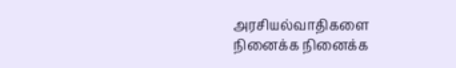அரசியல்வாதிகளை நினைக்க நினைக்க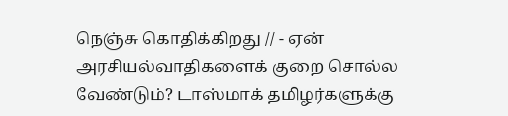நெஞ்சு கொதிக்கிறது // - ஏன் அரசியல்வாதிகளைக் குறை சொல்ல வேண்டும்? டாஸ்மாக் தமிழர்களுக்கு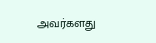அவர்களது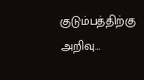குடும்பத்திற்கு அறிவு…